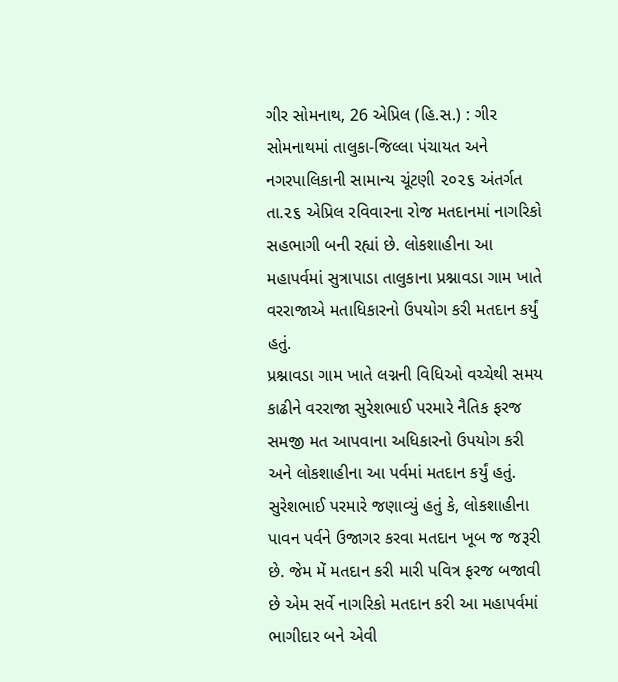ગીર સોમનાથ, 26 એપ્રિલ (હિ.સ.) : ગીર સોમનાથમાં તાલુકા-જિલ્લા પંચાયત અને નગરપાલિકાની સામાન્ય ચૂંટણી ૨૦૨૬ અંતર્ગત તા.૨૬ એપ્રિલ રવિવારના રોજ મતદાનમાં નાગરિકો સહભાગી બની રહ્યાં છે. લોકશાહીના આ મહાપર્વમાં સુત્રાપાડા તાલુકાના પ્રશ્નાવડા ગામ ખાતે વરરાજાએ મતાધિકારનો ઉપયોગ કરી મતદાન કર્યું હતું.
પ્રશ્નાવડા ગામ ખાતે લગ્નની વિધિઓ વચ્ચેથી સમય કાઢીને વરરાજા સુરેશભાઈ પરમારે નૈતિક ફરજ સમજી મત આપવાના અધિકારનો ઉપયોગ કરી અને લોકશાહીના આ પર્વમાં મતદાન કર્યું હતું.
સુરેશભાઈ પરમારે જણાવ્યું હતું કે, લોકશાહીના પાવન પર્વને ઉજાગર કરવા મતદાન ખૂબ જ જરૂરી છે. જેમ મેં મતદાન કરી મારી પવિત્ર ફરજ બજાવી છે એમ સર્વે નાગરિકો મતદાન કરી આ મહાપર્વમાં ભાગીદાર બને એવી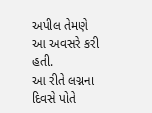અપીલ તેમણે આ અવસરે કરી હતી.
આ રીતે લગ્નના દિવસે પોતે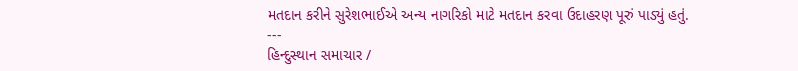મતદાન કરીને સુરેશભાઈએ અન્ય નાગરિકો માટે મતદાન કરવા ઉદાહરણ પૂરું પાડ્યું હતું.
---
હિન્દુસ્થાન સમાચાર /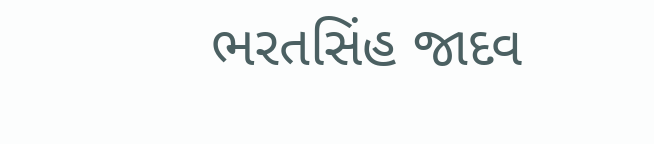ભરતસિંહ જાદવ